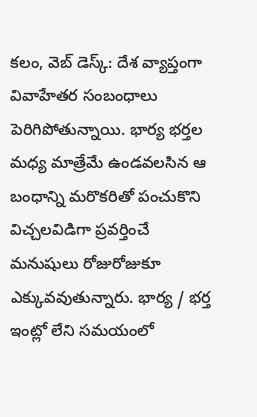కలం, వెబ్ డెస్క్: దేశ వ్యాప్తంగా వివాహేతర సంబంధాలు పెరిగిపోతున్నాయి. భార్య భర్తల మధ్య మాత్రేమే ఉండవలసిన ఆ బంధాన్ని మరొకరితో పంచుకొని విచ్చలవిడిగా ప్రవర్తించే మనుషులు రోజురోజుకూ ఎక్కువవుతున్నారు. భార్య / భర్త ఇంట్లో లేని సమయంలో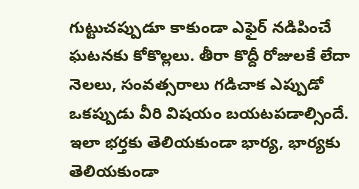గుట్టుచప్పుడూ కాకుండా ఎఫైర్ నడిపించే ఘటనకు కోకొల్లలు. తీరా కొద్దీ రోజులకే లేదా నెలలు, సంవత్సరాలు గడిచాక ఎప్పుడో ఒకప్పుడు వీరి విషయం బయటపడాల్సిందే. ఇలా భర్తకు తెలియకుండా భార్య, భార్యకు తెలియకుండా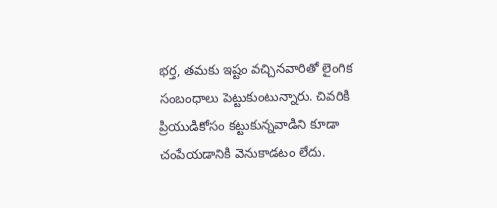భర్త, తమకు ఇష్టం వచ్చినవారితో లైంగిక సంబంధాలు పెట్టుకుంటున్నారు. చివరికి ప్రియుడికోసం కట్టుకున్నవాడిని కూడా చంపేయడానికి వెనుకాడటం లేదు.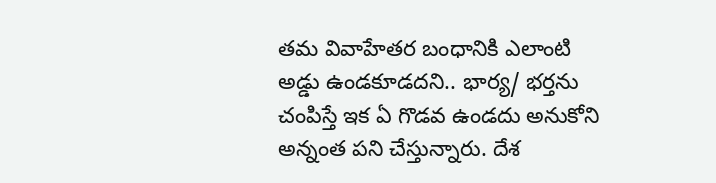తమ వివాహేతర బంధానికి ఎలాంటి అడ్డు ఉండకూడదని.. భార్య/ భర్తను చంపిస్తే ఇక ఏ గొడవ ఉండదు అనుకోని అన్నంత పని చేస్తున్నారు. దేశ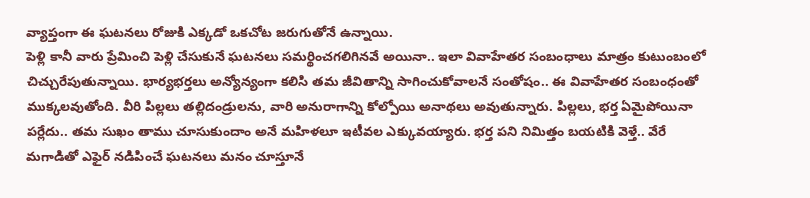వ్యాప్తంగా ఈ ఘటనలు రోజుకి ఎక్కడో ఒకచోట జరుగుతోనే ఉన్నాయి.
పెళ్లి కానీ వారు ప్రేమించి పెళ్లి చేసుకునే ఘటనలు సమర్థించగలిగినవే అయినా.. ఇలా వివాహేతర సంబంధాలు మాత్రం కుటుంబంలో చిచ్చురేపుతున్నాయి. భార్యభర్తలు అన్యోన్యంగా కలిసి తమ జీవితాన్ని సాగించుకోవాలనే సంతోషం.. ఈ వివాహేతర సంబంధంతో ముక్కలవుతోంది. వీరి పిల్లలు తల్లిదండ్రులను, వారి అనురాగాన్ని కోల్పోయి అనాథలు అవుతున్నారు. పిల్లలు, భర్త ఏమైపోయినా పర్లేదు.. తమ సుఖం తాము చూసుకుందాం అనే మహిళలూ ఇటీవల ఎక్కువయ్యారు. భర్త పని నిమిత్తం బయటికి వెళ్తే.. వేరే మగాడితో ఎఫైర్ నడిపించే ఘటనలు మనం చూస్తూనే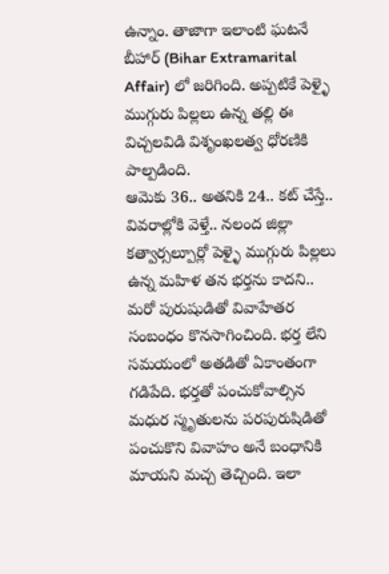ఉన్నాం. తాజాగా ఇలాంటి ఘటనే బీహార్ (Bihar Extramarital Affair) లో జరిగింది. అప్పటికే పెళ్ళై ముగ్గురు పిల్లలు ఉన్న తల్లి ఈ విచ్చలవిడి విశృంఖలత్వ ధోరణికి పాల్పడింది.
ఆమెకు 36.. అతనికి 24.. కట్ చేస్తే..
వివరాల్లోకి వెళ్తే.. నలంద జిల్లా కత్వార్సల్పూర్లో పెళ్ళై ముగ్గురు పిల్లలు ఉన్న మహిళ తన భర్తను కాదని.. మరో పురుషుడితో వివాహేతర సంబంధం కొనసాగించింది. భర్త లేని సమయంలో అతడితో ఏకాంతంగా గడిపేది. భర్తతో పంచుకోవాల్సిన మధుర స్మృతులను పరపురుషిడితో పంచుకొని వివాహం అనే బంధానికి మాయని మచ్చ తెచ్చింది. ఇలా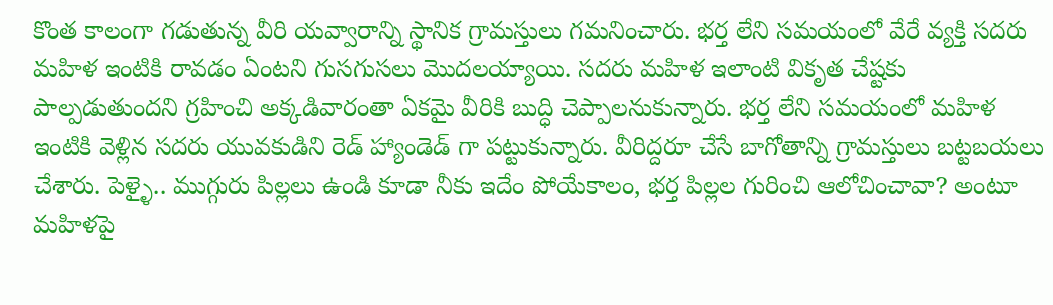కొంత కాలంగా గడుతున్న వీరి యవ్వారాన్ని స్థానిక గ్రామస్తులు గమనించారు. భర్త లేని సమయంలో వేరే వ్యక్తి సదరు మహిళ ఇంటికి రావడం ఏంటని గుసగుసలు మొదలయ్యాయి. సదరు మహిళ ఇలాంటి వికృత చేష్టకు పాల్పడుతుందని గ్రహించి అక్కడివారంతా ఏకమై వీరికి బుద్ధి చెప్పాలనుకున్నారు. భర్త లేని సమయంలో మహిళ ఇంటికి వెళ్లిన సదరు యువకుడిని రెడ్ హ్యాండెడ్ గా పట్టుకున్నారు. వీరిద్దరూ చేసే బాగోతాన్ని గ్రామస్తులు బట్టబయలు చేశారు. పెళ్ళై.. ముగ్గురు పిల్లలు ఉండి కూడా నీకు ఇదేం పోయేకాలం, భర్త పిల్లల గురించి ఆలోచించావా? అంటూ మహిళపై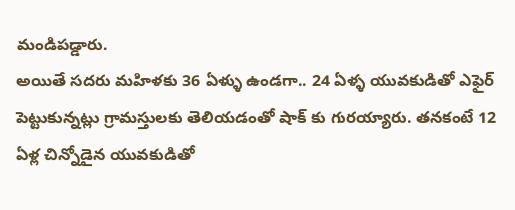మండిపడ్డారు.
అయితే సదరు మహిళకు 36 ఏళ్ళు ఉండగా.. 24 ఏళ్ళ యువకుడితో ఎఫైర్ పెట్టుకున్నట్లు గ్రామస్తులకు తెలియడంతో షాక్ కు గురయ్యారు. తనకంటే 12 ఏళ్ల చిన్నోడైన యువకుడితో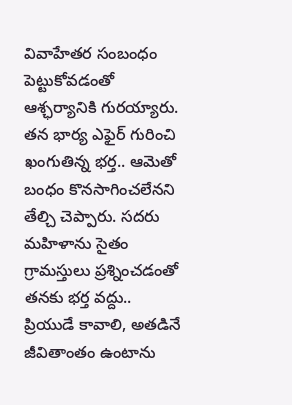వివాహేతర సంబంధం పెట్టుకోవడంతో ఆశ్ఛర్యానికి గురయ్యారు. తన భార్య ఎఫైర్ గురించి ఖంగుతిన్న భర్త.. ఆమెతో బంధం కొనసాగించలేనని తేల్చి చెప్పారు. సదరు మహిళాను సైతం గ్రామస్తులు ప్రశ్నించడంతో తనకు భర్త వద్దు.. ప్రియుడే కావాలి, అతడినే జీవితాంతం ఉంటాను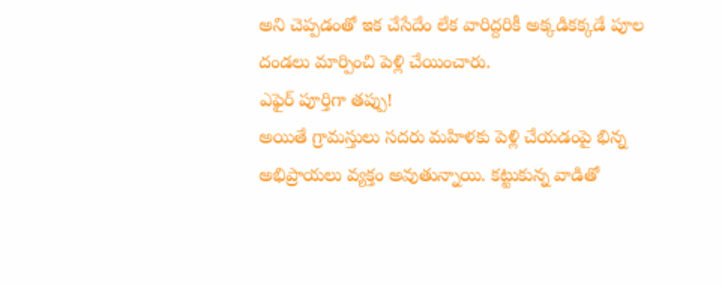అని చెప్పడంతో ఇక చేసేదేం లేక వారిద్దరికీ అక్కడికక్కడే పూల దండలు మార్పించి పెళ్లి చేయించారు.
ఎఫైర్ పూర్తిగా తప్పు!
అయితే గ్రామస్తులు సదరు మహిళకు పెళ్లి చేయడంపై భిన్న అభిప్రాయలు వ్యక్తం అవుతున్నాయి. కట్టుకున్న వాడితో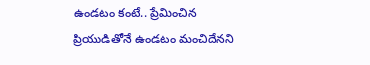ఉండటం కంటే.. ప్రేమించిన ప్రియుడితోనే ఉండటం మంచిదేనని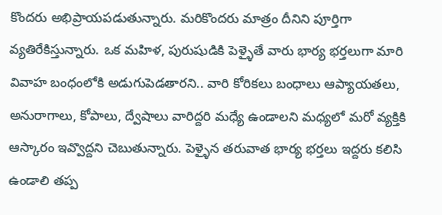కొందరు అభిప్రాయపడుతున్నారు. మరికొందరు మాత్రం దీనిని పూర్తిగా వ్యతిరేకిస్తున్నారు. ఒక మహిళ, పురుషుడికి పెళ్ళైతే వారు భార్య భర్తలుగా మారి వివాహ బంధంలోకి అడుగుపెడతారని.. వారి కోరికలు బంధాలు ఆప్యాయతలు, అనురాగాలు, కోపాలు, ద్వేషాలు వారిద్దరి మధ్యే ఉండాలని మధ్యలో మరో వ్యక్తికి ఆస్కారం ఇవ్వొద్దని చెబుతున్నారు. పెళ్ళైన తరువాత భార్య భర్తలు ఇద్దరు కలిసి ఉండాలి తప్ప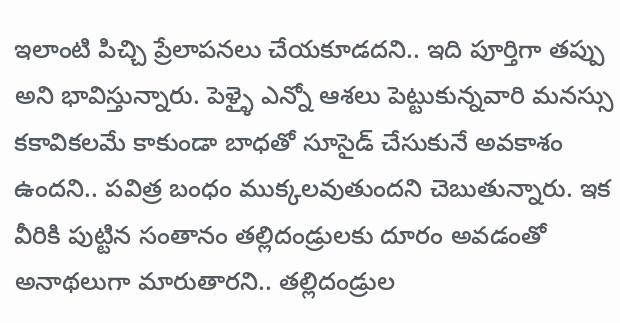ఇలాంటి పిచ్చి ప్రేలాపనలు చేయకూడదని.. ఇది పూర్తిగా తప్పు అని భావిస్తున్నారు. పెళ్ళై ఎన్నో ఆశలు పెట్టుకున్నవారి మనస్సు కకావికలమే కాకుండా బాధతో సూసైడ్ చేసుకునే అవకాశం ఉందని.. పవిత్ర బంధం ముక్కలవుతుందని చెబుతున్నారు. ఇక వీరికి పుట్టిన సంతానం తల్లిదండ్రులకు దూరం అవడంతో అనాథలుగా మారుతారని.. తల్లిదండ్రుల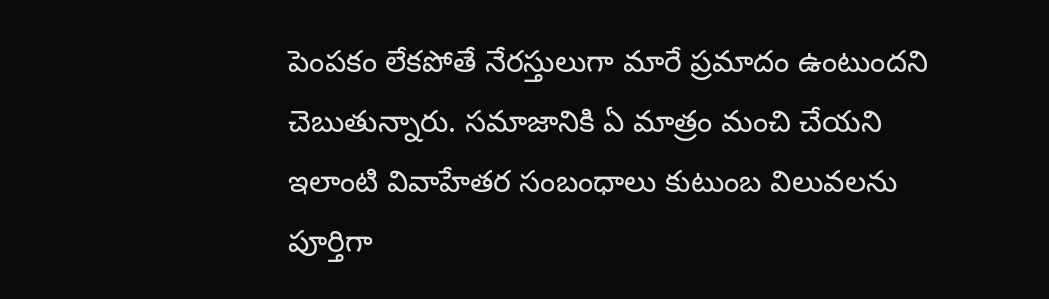పెంపకం లేకపోతే నేరస్తులుగా మారే ప్రమాదం ఉంటుందని చెబుతున్నారు. సమాజానికి ఏ మాత్రం మంచి చేయని ఇలాంటి వివాహేతర సంబంధాలు కుటుంబ విలువలను పూర్తిగా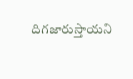దిగజారుస్తాయని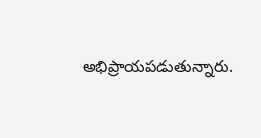అభిప్రాయపడుతున్నారు.